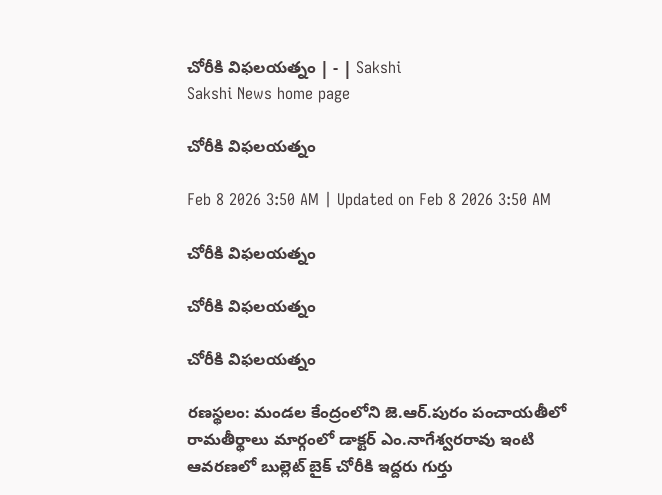చోరీకి విఫలయత్నం | - | Sakshi
Sakshi News home page

చోరీకి విఫలయత్నం

Feb 8 2026 3:50 AM | Updated on Feb 8 2026 3:50 AM

చోరీకి విఫలయత్నం

చోరీకి విఫలయత్నం

చోరీకి విఫలయత్నం

రణస్థలం: మండల కేంద్రంలోని జె.ఆర్‌.పురం పంచాయతీలో రామతీర్థాలు మార్గంలో డాక్టర్‌ ఎం.నాగేశ్వరరావు ఇంటి ఆవరణలో బుల్లెట్‌ బైక్‌ చోరీకి ఇద్దరు గుర్తు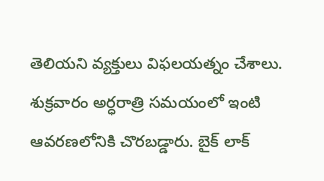తెలియని వ్యక్తులు విఫలయత్నం చేశాలు. శుక్రవారం అర్ధరాత్రి సమయంలో ఇంటి ఆవరణలోనికి చొరబడ్డారు. బైక్‌ లాక్‌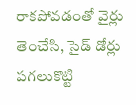రాకపోవడంతో వైర్లు తెంచేసి, సైడ్‌ డోర్లు పగలుకొట్టి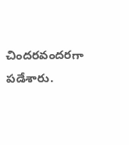చిందరవందరగా పడేశారు.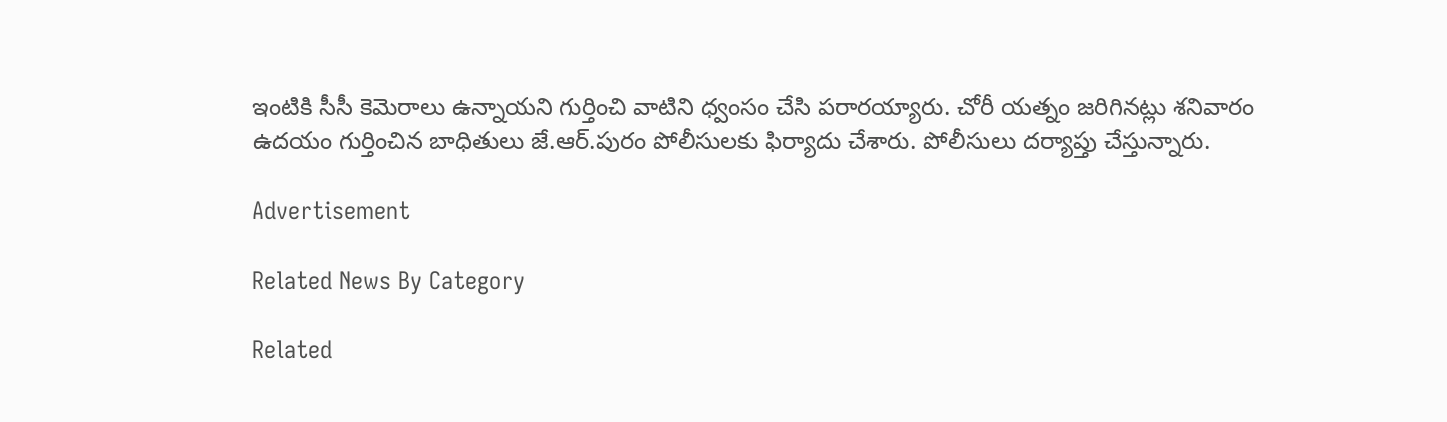ఇంటికి సీసీ కెమెరాలు ఉన్నాయని గుర్తించి వాటిని ధ్వంసం చేసి పరారయ్యారు. చోరీ యత్నం జరిగినట్లు శనివారం ఉదయం గుర్తించిన బాధితులు జే.ఆర్‌.పురం పోలీసులకు ఫిర్యాదు చేశారు. పోలీసులు దర్యాప్తు చేస్తున్నారు.

Advertisement

Related News By Category

Related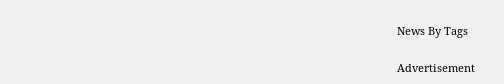News By Tags

Advertisement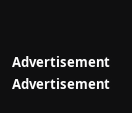Advertisement
Advertisement